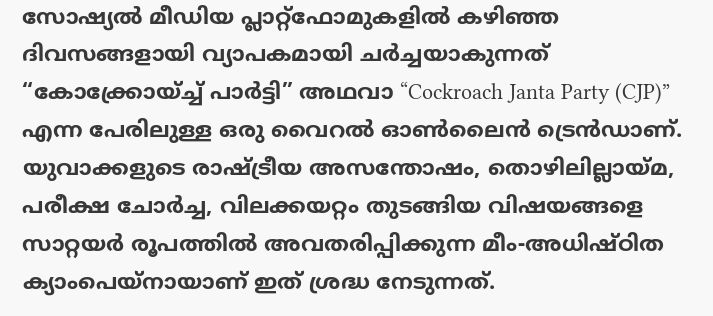സോഷ്യൽ മീഡിയ പ്ലാറ്റ്ഫോമുകളിൽ കഴിഞ്ഞ ദിവസങ്ങളായി വ്യാപകമായി ചർച്ചയാകുന്നത് “കോക്ക്രോയ്ച്ച് പാർട്ടി” അഥവാ “Cockroach Janta Party (CJP)” എന്ന പേരിലുള്ള ഒരു വൈറൽ ഓൺലൈൻ ട്രെൻഡാണ്. യുവാക്കളുടെ രാഷ്ട്രീയ അസന്തോഷം, തൊഴിലില്ലായ്മ, പരീക്ഷ ചോർച്ച, വിലക്കയറ്റം തുടങ്ങിയ വിഷയങ്ങളെ സാറ്റയർ രൂപത്തിൽ അവതരിപ്പിക്കുന്ന മീം-അധിഷ്ഠിത ക്യാംപെയ്നായാണ് ഇത് ശ്രദ്ധ നേടുന്നത്.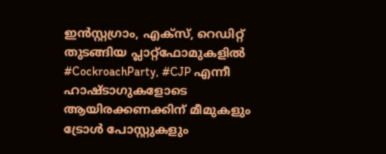ഇൻസ്റ്റഗ്രാം, എക്സ്, റെഡിറ്റ് തുടങ്ങിയ പ്ലാറ്റ്ഫോമുകളിൽ #CockroachParty, #CJP എന്നീ ഹാഷ്ടാഗുകളോടെ ആയിരക്കണക്കിന് മീമുകളും ട്രോൾ പോസ്റ്റുകളും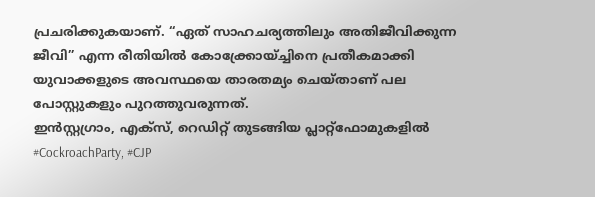പ്രചരിക്കുകയാണ്. “ഏത് സാഹചര്യത്തിലും അതിജീവിക്കുന്ന ജീവി” എന്ന രീതിയിൽ കോക്ക്രോയ്ച്ചിനെ പ്രതീകമാക്കി യുവാക്കളുടെ അവസ്ഥയെ താരതമ്യം ചെയ്താണ് പല പോസ്റ്റുകളും പുറത്തുവരുന്നത്.
ഇൻസ്റ്റഗ്രാം, എക്സ്, റെഡിറ്റ് തുടങ്ങിയ പ്ലാറ്റ്ഫോമുകളിൽ #CockroachParty, #CJP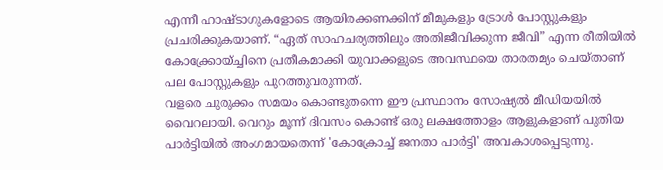എന്നീ ഹാഷ്ടാഗുകളോടെ ആയിരക്കണക്കിന് മീമുകളും ട്രോൾ പോസ്റ്റുകളും പ്രചരിക്കുകയാണ്. “ഏത് സാഹചര്യത്തിലും അതിജീവിക്കുന്ന ജീവി” എന്ന രീതിയിൽ കോക്ക്രോയ്ച്ചിനെ പ്രതീകമാക്കി യുവാക്കളുടെ അവസ്ഥയെ താരതമ്യം ചെയ്താണ് പല പോസ്റ്റുകളും പുറത്തുവരുന്നത്.
വളരെ ചുരുക്കം സമയം കൊണ്ടുതന്നെ ഈ പ്രസ്ഥാനം സോഷ്യൽ മീഡിയയിൽ വൈറലായി. വെറും മൂന്ന് ദിവസം കൊണ്ട് ഒരു ലക്ഷത്തോളം ആളുകളാണ് പുതിയ പാർട്ടിയിൽ അംഗമായതെന്ന് 'കോക്രോച്ച് ജനതാ പാർട്ടി' അവകാശപ്പെടുന്നു.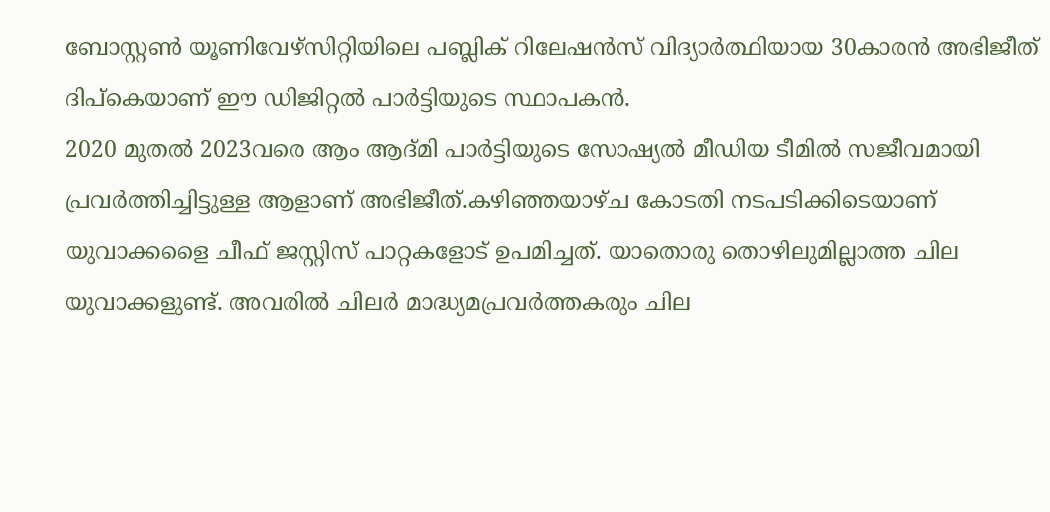ബോസ്റ്റൺ യൂണിവേഴ്സിറ്റിയിലെ പബ്ലിക് റിലേഷൻസ് വിദ്യാർത്ഥിയായ 30കാരൻ അഭിജീത് ദിപ്കെയാണ് ഈ ഡിജിറ്റൽ പാർട്ടിയുടെ സ്ഥാപകൻ.
2020 മുതൽ 2023വരെ ആം ആദ്മി പാർട്ടിയുടെ സോഷ്യൽ മീഡിയ ടീമിൽ സജീവമായി പ്രവർത്തിച്ചിട്ടുള്ള ആളാണ് അഭിജീത്.കഴിഞ്ഞയാഴ്ച കോടതി നടപടിക്കിടെയാണ് യുവാക്കളൈ ചീഫ് ജസ്റ്റിസ് പാറ്റകളോട് ഉപമിച്ചത്. യാതൊരു തൊഴിലുമില്ലാത്ത ചില യുവാക്കളുണ്ട്. അവരിൽ ചിലർ മാദ്ധ്യമപ്രവർത്തകരും ചില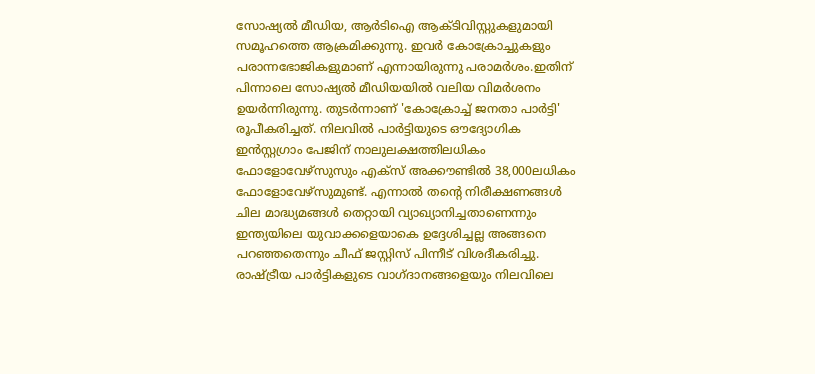സോഷ്യൽ മീഡിയ, ആർടിഐ ആക്ടിവിസ്റ്റുകളുമായി സമൂഹത്തെ ആക്രമിക്കുന്നു. ഇവർ കോക്രോച്ചുകളും പരാന്നഭോജികളുമാണ് എന്നായിരുന്നു പരാമർശം.ഇതിന് പിന്നാലെ സോഷ്യൽ മീഡിയയിൽ വലിയ വിമർശനം ഉയർന്നിരുന്നു. തുടർന്നാണ് 'കോക്രോച്ച് ജനതാ പാർട്ടി' രൂപീകരിച്ചത്. നിലവിൽ പാർട്ടിയുടെ ഔദ്യോഗിക ഇൻസ്റ്റഗ്രാം പേജിന് നാലുലക്ഷത്തിലധികം ഫോളോവേഴ്സുസും എക്സ് അക്കൗണ്ടിൽ 38,000ലധികം ഫോളോവേഴ്സുമുണ്ട്. എന്നാൽ തൻ്റെ നിരീക്ഷണങ്ങൾ ചില മാദ്ധ്യമങ്ങൾ തെറ്റായി വ്യാഖ്യാനിച്ചതാണെന്നും ഇന്ത്യയിലെ യുവാക്കളെയാകെ ഉദ്ദേശിച്ചല്ല അങ്ങനെ പറഞ്ഞതെന്നും ചീഫ് ജസ്റ്റിസ് പിന്നീട് വിശദീകരിച്ചു.
രാഷ്ട്രീയ പാർട്ടികളുടെ വാഗ്ദാനങ്ങളെയും നിലവിലെ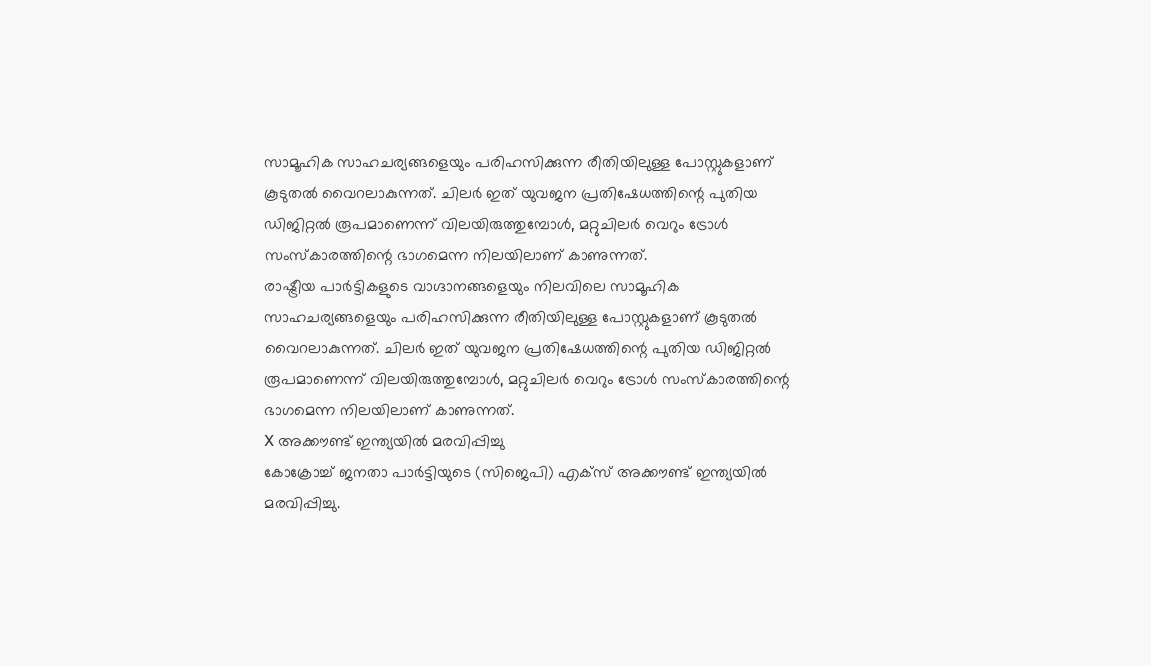സാമൂഹിക സാഹചര്യങ്ങളെയും പരിഹസിക്കുന്ന രീതിയിലുള്ള പോസ്റ്റുകളാണ് കൂടുതൽ വൈറലാകുന്നത്. ചിലർ ഇത് യുവജന പ്രതിഷേധത്തിന്റെ പുതിയ ഡിജിറ്റൽ രൂപമാണെന്ന് വിലയിരുത്തുമ്പോൾ, മറ്റുചിലർ വെറും ട്രോൾ സംസ്കാരത്തിന്റെ ഭാഗമെന്ന നിലയിലാണ് കാണുന്നത്.
രാഷ്ട്രീയ പാർട്ടികളുടെ വാഗ്ദാനങ്ങളെയും നിലവിലെ സാമൂഹിക സാഹചര്യങ്ങളെയും പരിഹസിക്കുന്ന രീതിയിലുള്ള പോസ്റ്റുകളാണ് കൂടുതൽ വൈറലാകുന്നത്. ചിലർ ഇത് യുവജന പ്രതിഷേധത്തിന്റെ പുതിയ ഡിജിറ്റൽ രൂപമാണെന്ന് വിലയിരുത്തുമ്പോൾ, മറ്റുചിലർ വെറും ട്രോൾ സംസ്കാരത്തിന്റെ ഭാഗമെന്ന നിലയിലാണ് കാണുന്നത്.
X അക്കൗണ്ട് ഇന്ത്യയിൽ മരവിപ്പിച്ചു
കോക്രോച്ച് ജനതാ പാർട്ടിയുടെ (സിജെപി) എക്സ് അക്കൗണ്ട് ഇന്ത്യയിൽ മരവിപ്പിച്ചു.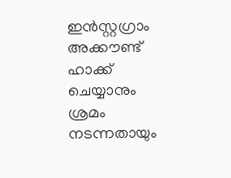ഇൻസ്റ്റഗ്രാം അക്കൗണ്ട് ഹാക്ക് ചെയ്യാനും ശ്രമം നടന്നതായും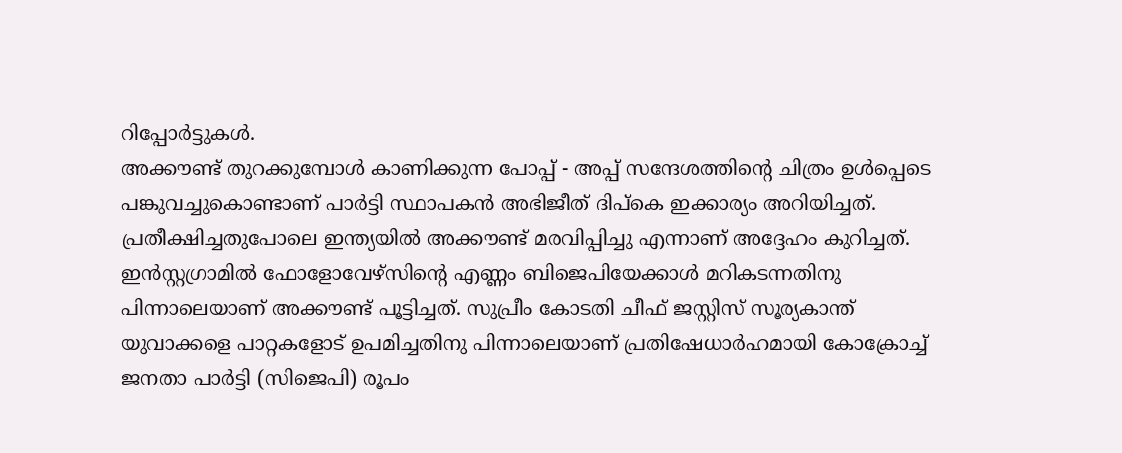റിപ്പോർട്ടുകൾ.
അക്കൗണ്ട് തുറക്കുമ്പോൾ കാണിക്കുന്ന പോപ്പ് - അപ്പ് സന്ദേശത്തിന്റെ ചിത്രം ഉൾപ്പെടെ പങ്കുവച്ചുകൊണ്ടാണ് പാർട്ടി സ്ഥാപകൻ അഭിജീത് ദിപ്കെ ഇക്കാര്യം അറിയിച്ചത്. പ്രതീക്ഷിച്ചതുപോലെ ഇന്ത്യയിൽ അക്കൗണ്ട് മരവിപ്പിച്ചു എന്നാണ് അദ്ദേഹം കുറിച്ചത്.
ഇൻസ്റ്റഗ്രാമിൽ ഫോളോവേഴ്സിന്റെ എണ്ണം ബിജെപിയേക്കാൾ മറികടന്നതിനു പിന്നാലെയാണ് അക്കൗണ്ട് പൂട്ടിച്ചത്. സുപ്രീം കോടതി ചീഫ് ജസ്റ്റിസ് സൂര്യകാന്ത് യുവാക്കളെ പാറ്റകളോട് ഉപമിച്ചതിനു പിന്നാലെയാണ് പ്രതിഷേധാർഹമായി കോക്രോച്ച് ജനതാ പാർട്ടി (സിജെപി) രൂപം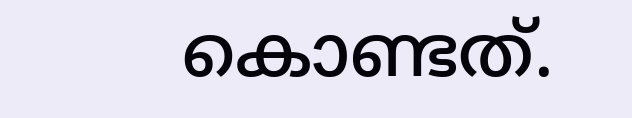കൊണ്ടത്.